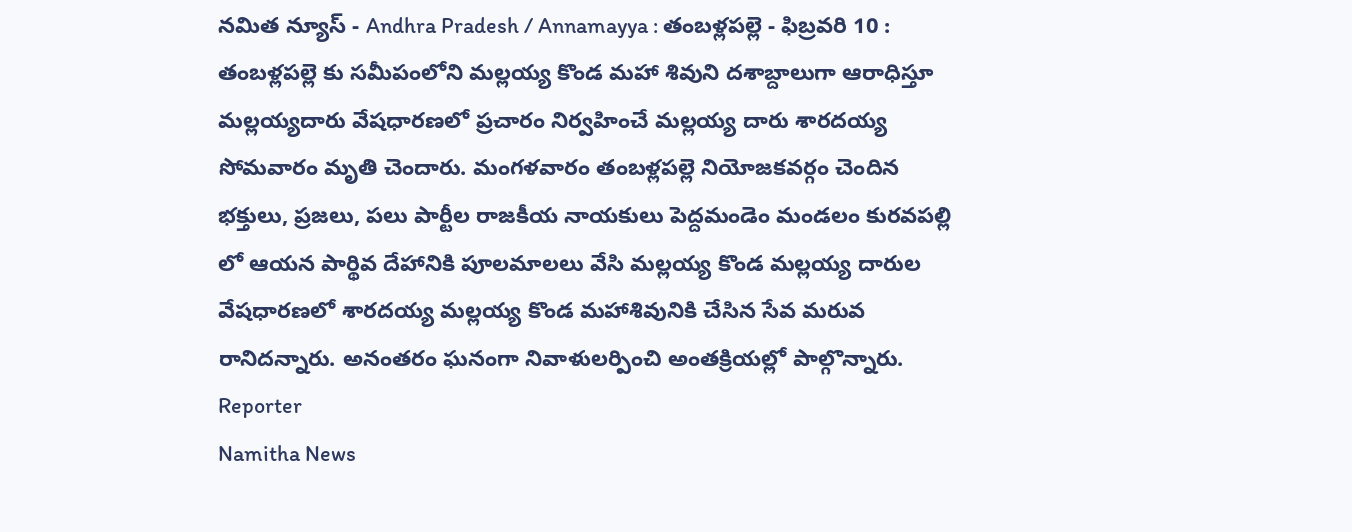నమిత న్యూస్ - Andhra Pradesh / Annamayya : తంబళ్లపల్లె - ఫిబ్రవరి 10 : తంబళ్లపల్లె కు సమీపంలోని మల్లయ్య కొండ మహా శివుని దశాబ్దాలుగా ఆరాధిస్తూ మల్లయ్యదారు వేషధారణలో ప్రచారం నిర్వహించే మల్లయ్య దారు శారదయ్య సోమవారం మృతి చెందారు. మంగళవారం తంబళ్లపల్లె నియోజకవర్గం చెందిన భక్తులు, ప్రజలు, పలు పార్టీల రాజకీయ నాయకులు పెద్దమండెం మండలం కురవపల్లి లో ఆయన పార్థివ దేహానికి పూలమాలలు వేసి మల్లయ్య కొండ మల్లయ్య దారుల వేషధారణలో శారదయ్య మల్లయ్య కొండ మహాశివునికి చేసిన సేవ మరువ రానిదన్నారు. అనంతరం ఘనంగా నివాళులర్పించి అంతక్రియల్లో పాల్గొన్నారు.
Reporter
Namitha News